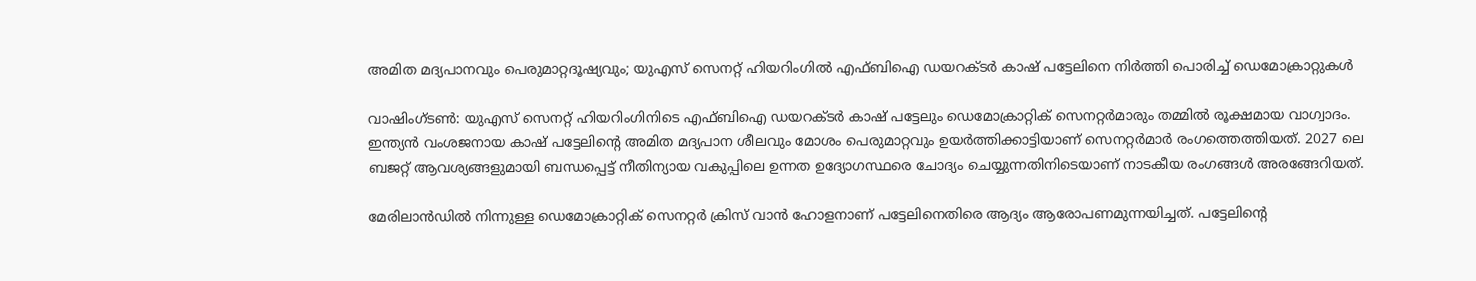അമിത മദ്യപാനവും പെരുമാറ്റദൂഷ്യവും; യുഎസ് സെനറ്റ് ഹിയറിംഗിൽ എഫ്ബിഐ ഡയറക്ടർ കാഷ് പട്ടേലിനെ നിർത്തി പൊരിച്ച് ഡെമോക്രാറ്റുകൾ

വാഷിംഗ്ടൺ: യുഎസ് സെനറ്റ് ഹിയറിംഗിനിടെ എഫ്ബിഐ ഡയറക്ടർ കാഷ് പട്ടേലും ഡെമോക്രാറ്റിക് സെനറ്റർമാരും തമ്മിൽ രൂക്ഷമായ വാഗ്വാദം. ഇന്ത്യൻ വംശജനായ കാഷ് പട്ടേലിൻ്റെ അമിത മദ്യപാന ശീലവും മോശം പെരുമാറ്റവും ഉയർത്തിക്കാട്ടിയാണ് സെനറ്റർമാർ രംഗത്തെത്തിയത്. 2027 ലെ ബജറ്റ് ആവശ്യങ്ങളുമായി ബന്ധപ്പെട്ട് നീതിന്യായ വകുപ്പിലെ ഉന്നത ഉദ്യോഗസ്ഥരെ ചോദ്യം ചെയ്യുന്നതിനിടെയാണ് നാടകീയ രംഗങ്ങൾ അരങ്ങേറിയത്.

മേരിലാൻഡിൽ നിന്നുള്ള ഡെമോക്രാറ്റിക് സെനറ്റർ ക്രിസ് വാൻ ഹോളനാണ് പട്ടേലിനെതിരെ ആദ്യം ആരോപണമുന്നയിച്ചത്. പട്ടേലിന്റെ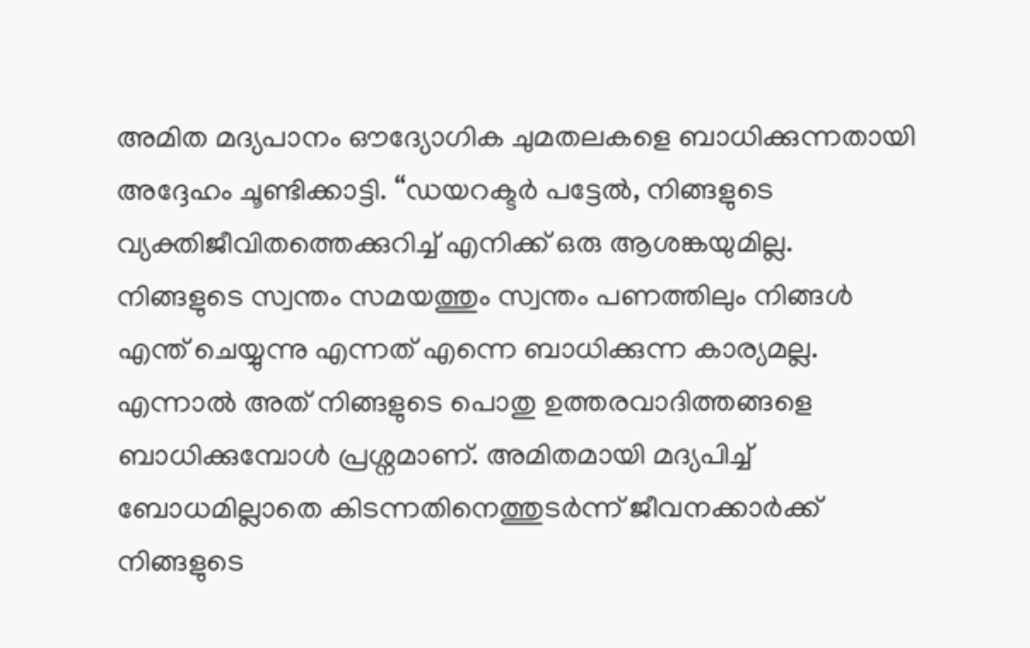അമിത മദ്യപാനം ഔദ്യോഗിക ചുമതലകളെ ബാധിക്കുന്നതായി അദ്ദേഹം ചൂണ്ടിക്കാട്ടി. “ഡയറക്ടർ പട്ടേൽ, നിങ്ങളുടെ വ്യക്തിജീവിതത്തെക്കുറിച്ച് എനിക്ക് ഒരു ആശങ്കയുമില്ല. നിങ്ങളുടെ സ്വന്തം സമയത്തും സ്വന്തം പണത്തിലും നിങ്ങൾ എന്ത് ചെയ്യുന്നു എന്നത് എന്നെ ബാധിക്കുന്ന കാര്യമല്ല. എന്നാൽ അത് നിങ്ങളുടെ പൊതു ഉത്തരവാദിത്തങ്ങളെ ബാധിക്കുമ്പോൾ പ്രശ്നമാണ്. അമിതമായി മദ്യപിച്ച് ബോധമില്ലാതെ കിടന്നതിനെത്തുടർന്ന് ജീവനക്കാർക്ക് നിങ്ങളുടെ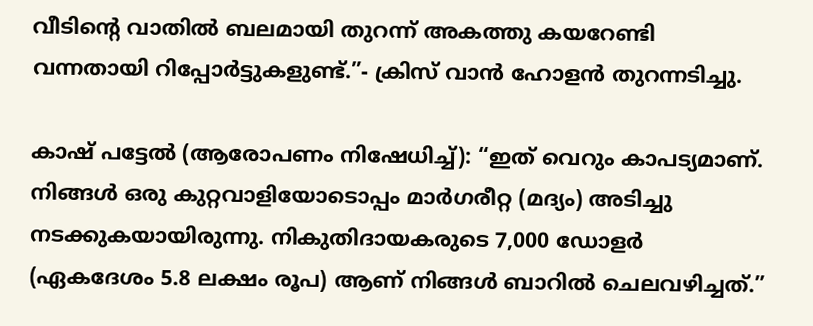വീടിന്റെ വാതിൽ ബലമായി തുറന്ന് അകത്തു കയറേണ്ടി വന്നതായി റിപ്പോർട്ടുകളുണ്ട്.”- ക്രിസ് വാൻ ഹോളൻ തുറന്നടിച്ചു.

കാഷ് പട്ടേൽ (ആരോപണം നിഷേധിച്ച്): “ഇത് വെറും കാപട്യമാണ്. നിങ്ങൾ ഒരു കുറ്റവാളിയോടൊപ്പം മാർഗരീറ്റ (മദ്യം) അടിച്ചു നടക്കുകയായിരുന്നു. നികുതിദായകരുടെ 7,000 ഡോളർ (ഏകദേശം 5.8 ലക്ഷം രൂപ) ആണ് നിങ്ങൾ ബാറിൽ ചെലവഴിച്ചത്.”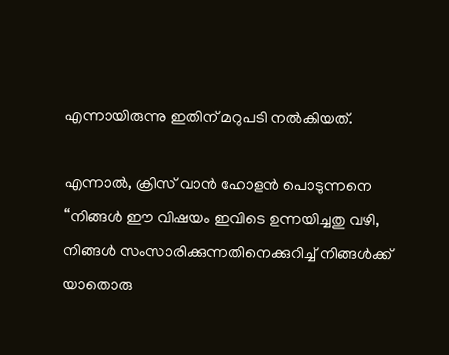എന്നായിരുന്നു ഇതിന് മറുപടി നൽകിയത്.

എന്നാൽ, ക്രിസ് വാൻ ഹോളൻ പൊടുന്നനെ “നിങ്ങൾ ഈ വിഷയം ഇവിടെ ഉന്നയിച്ചതു വഴി, നിങ്ങൾ സംസാരിക്കുന്നതിനെക്കുറിച്ച് നിങ്ങൾക്ക് യാതൊരു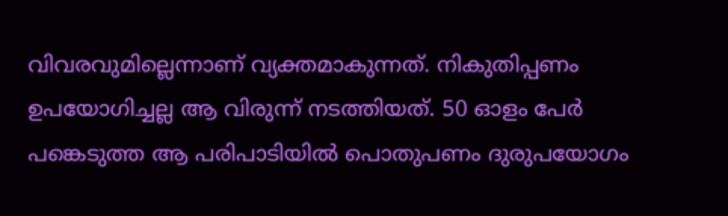വിവരവുമില്ലെന്നാണ് വ്യക്തമാകുന്നത്. നികുതിപ്പണം ഉപയോഗിച്ചല്ല ആ വിരുന്ന് നടത്തിയത്. 50 ഓളം പേർ പങ്കെടുത്ത ആ പരിപാടിയിൽ പൊതുപണം ദുരുപയോഗം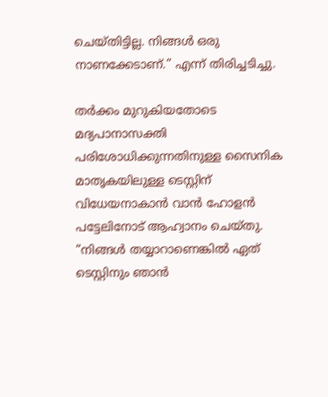ചെയ്തിട്ടില്ല. നിങ്ങൾ ഒരു നാണക്കേടാണ്.” എന്ന് തിരിച്ചടിച്ചു.

തർക്കം മുറുകിയതോടെ മദ്യപാനാസക്തി പരിശോധിക്കുന്നതിനുള്ള സൈനിക മാതൃകയിലുള്ള ടെസ്റ്റിന് വിധേയനാകാൻ വാൻ ഹോളൻ പട്ടേലിനോട് ആഹ്വാനം ചെയ്തു. “നിങ്ങൾ തയ്യാറാണെങ്കിൽ ഏത് ടെസ്റ്റിനും ഞാൻ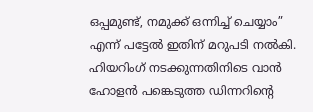ഒപ്പമുണ്ട്, നമുക്ക് ഒന്നിച്ച് ചെയ്യാം” എന്ന് പട്ടേൽ ഇതിന് മറുപടി നൽകി. ഹിയറിംഗ് നടക്കുന്നതിനിടെ വാൻ ഹോളൻ പങ്കെടുത്ത ഡിന്നറിന്റെ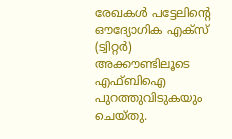രേഖകൾ പട്ടേലിന്റെ ഔദ്യോഗിക എക്സ് (ട്വിറ്റർ) അക്കൗണ്ടിലൂടെ എഫ്ബിഐ പുറത്തുവിടുകയും ചെയ്തു.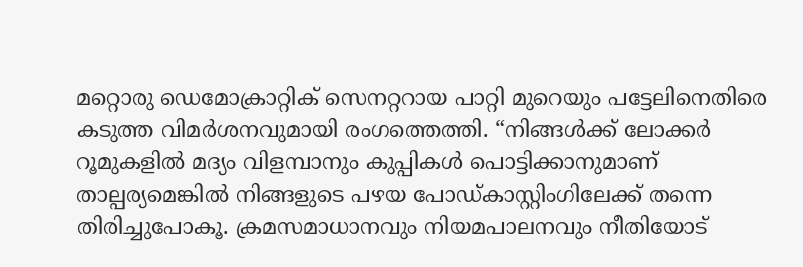മറ്റൊരു ഡെമോക്രാറ്റിക് സെനറ്ററായ പാറ്റി മുറെയും പട്ടേലിനെതിരെ കടുത്ത വിമർശനവുമായി രംഗത്തെത്തി. “നിങ്ങൾക്ക് ലോക്കർ റൂമുകളിൽ മദ്യം വിളമ്പാനും കുപ്പികൾ പൊട്ടിക്കാനുമാണ് താല്പര്യമെങ്കിൽ നിങ്ങളുടെ പഴയ പോഡ്കാസ്റ്റിംഗിലേക്ക് തന്നെ തിരിച്ചുപോകൂ. ക്രമസമാധാനവും നിയമപാലനവും നീതിയോട്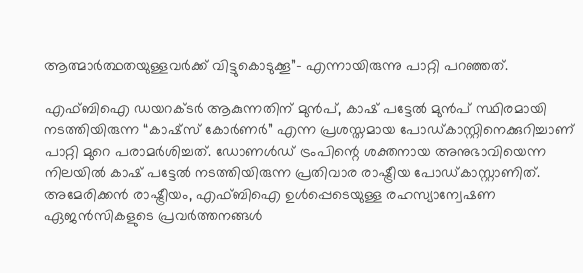ആത്മാർത്ഥതയുള്ളവർക്ക് വിട്ടുകൊടുക്കൂ”- എന്നായിരുന്നു പാറ്റി പറഞ്ഞത്.

എഫ്ബിഐ ഡയറക്ടർ ആകുന്നതിന് മുൻപ്, കാഷ് പട്ടേൽ മുൻപ് സ്ഥിരമായി നടത്തിയിരുന്ന “കാഷ്സ് കോർണർ” എന്ന പ്രശസ്തമായ പോഡ്‌കാസ്റ്റിനെക്കുറിച്ചാണ് പാറ്റി മുറെ പരാമർശിച്ചത്. ഡോണൾഡ് ട്രംപിന്റെ ശക്തനായ അനുഭാവിയെന്ന നിലയിൽ കാഷ് പട്ടേൽ നടത്തിയിരുന്ന പ്രതിവാര രാഷ്ട്രീയ പോഡ്‌കാസ്റ്റാണിത്. അമേരിക്കൻ രാഷ്ട്രീയം, എഫ്ബിഐ ഉൾപ്പെടെയുള്ള രഹസ്യാന്വേഷണ ഏജൻസികളുടെ പ്രവർത്തനങ്ങൾ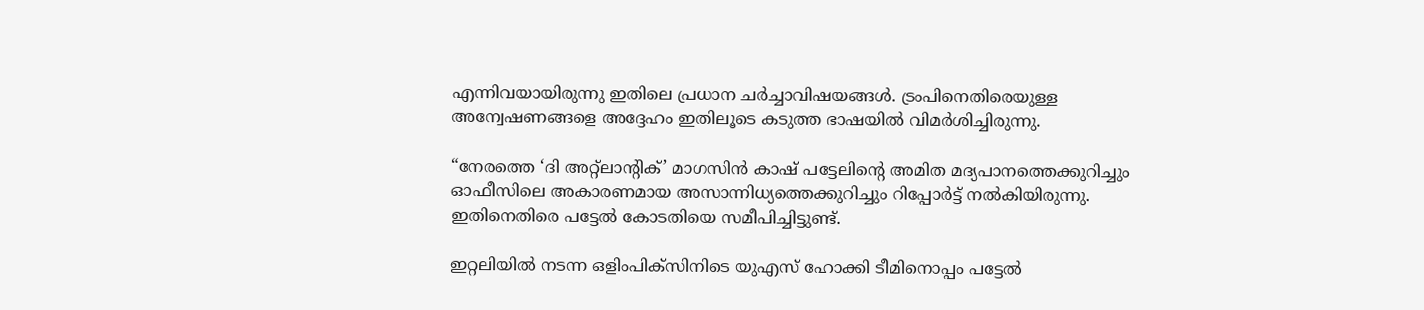എന്നിവയായിരുന്നു ഇതിലെ പ്രധാന ചർച്ചാവിഷയങ്ങൾ. ട്രംപിനെതിരെയുള്ള അന്വേഷണങ്ങളെ അദ്ദേഹം ഇതിലൂടെ കടുത്ത ഭാഷയിൽ വിമർശിച്ചിരുന്നു.

“നേരത്തെ ‘ദി അറ്റ്ലാന്റിക്’ മാഗസിൻ കാഷ് പട്ടേലിന്റെ അമിത മദ്യപാനത്തെക്കുറിച്ചും ഓഫീസിലെ അകാരണമായ അസാന്നിധ്യത്തെക്കുറിച്ചും റിപ്പോർട്ട് നൽകിയിരുന്നു. ഇതിനെതിരെ പട്ടേൽ കോടതിയെ സമീപിച്ചിട്ടുണ്ട്.

ഇറ്റലിയിൽ നടന്ന ഒളിംപിക്സിനിടെ യുഎസ് ഹോക്കി ടീമിനൊപ്പം പട്ടേൽ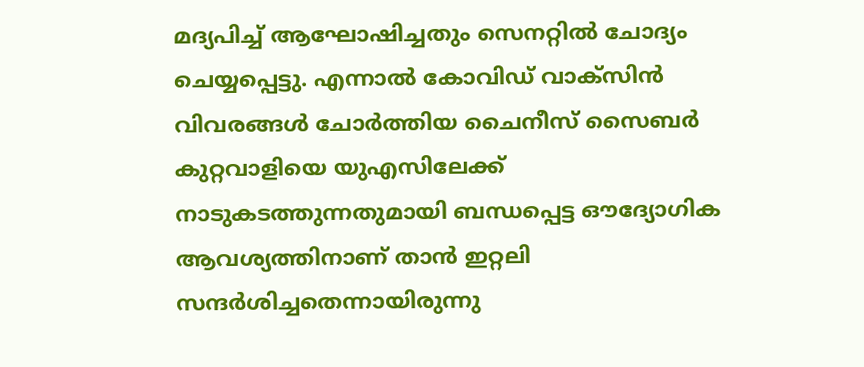മദ്യപിച്ച് ആഘോഷിച്ചതും സെനറ്റിൽ ചോദ്യം ചെയ്യപ്പെട്ടു. എന്നാൽ കോവിഡ് വാക്സിൻ വിവരങ്ങൾ ചോർത്തിയ ചൈനീസ് സൈബർ കുറ്റവാളിയെ യുഎസിലേക്ക് നാടുകടത്തുന്നതുമായി ബന്ധപ്പെട്ട ഔദ്യോഗിക ആവശ്യത്തിനാണ് താൻ ഇറ്റലി സന്ദർശിച്ചതെന്നായിരുന്നു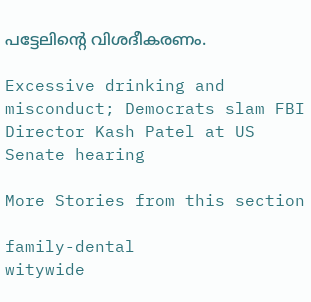പട്ടേലിൻ്റെ വിശദീകരണം.

Excessive drinking and misconduct; Democrats slam FBI Director Kash Patel at US Senate hearing

More Stories from this section

family-dental
witywide